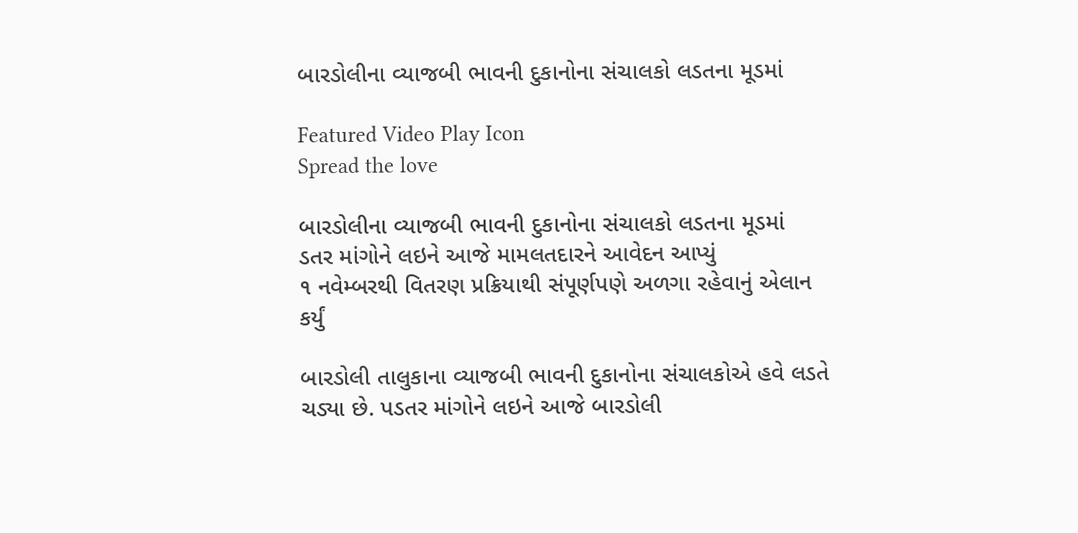બારડોલીના વ્યાજબી ભાવની દુકાનોના સંચાલકો લડતના મૂડમાં

Featured Video Play Icon
Spread the love

બારડોલીના વ્યાજબી ભાવની દુકાનોના સંચાલકો લડતના મૂડમાં
ડતર માંગોને લઇને આજે મામલતદારને આવેદન આપ્યું
૧ નવેમ્બરથી વિતરણ પ્રક્રિયાથી સંપૂર્ણપણે અળગા રહેવાનું એલાન કર્યું

બારડોલી તાલુકાના વ્યાજબી ભાવની દુકાનોના સંચાલકોએ હવે લડતે ચડ્યા છે. પડતર માંગોને લઇને આજે બારડોલી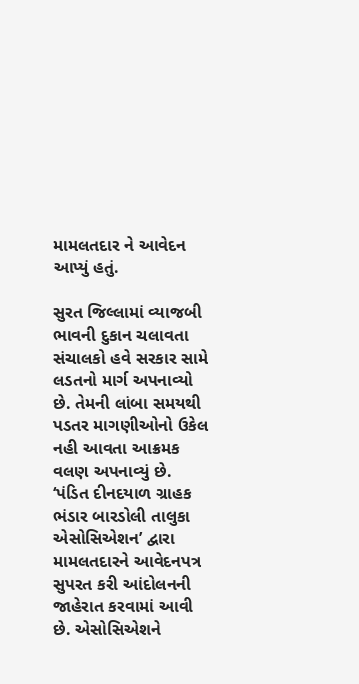મામલતદાર ને આવેદન આપ્યું હતું.

સુરત જિલ્લામાં વ્યાજબી ભાવની દુકાન ચલાવતા સંચાલકો હવે સરકાર સામે લડતનો માર્ગ અપનાવ્યો છે. તેમની લાંબા સમયથી પડતર માગણીઓનો ઉકેલ નહી આવતા આક્રમક વલણ અપનાવ્યું છે. ‘પંડિત દીનદયાળ ગ્રાહક ભંડાર બારડોલી તાલુકા એસોસિએશન’ દ્વારા મામલતદારને આવેદનપત્ર સુપરત કરી આંદોલનની જાહેરાત કરવામાં આવી છે. એસોસિએશને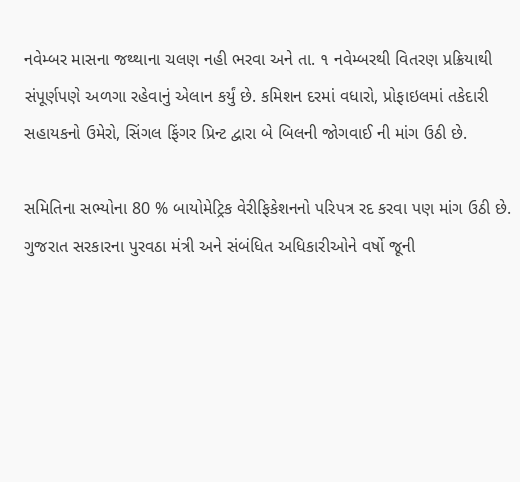નવેમ્બર માસના જથ્થાના ચલણ નહી ભરવા અને તા. ૧ નવેમ્બરથી વિતરણ પ્રક્રિયાથી સંપૂર્ણપણે અળગા રહેવાનું એલાન કર્યું છે. કમિશન દરમાં વધારો, પ્રોફાઇલમાં તકેદારી સહાયકનો ઉમેરો, સિંગલ ફિંગર પ્રિન્ટ દ્વારા બે બિલની જોગવાઈ ની માંગ ઉઠી છે.

સમિતિના સભ્યોના 80 % બાયોમેટ્રિક વેરીફિકેશનનો પરિપત્ર રદ કરવા પણ માંગ ઉઠી છે. ગુજરાત સરકારના પુરવઠા મંત્રી અને સંબંધિત અધિકારીઓને વર્ષો જૂની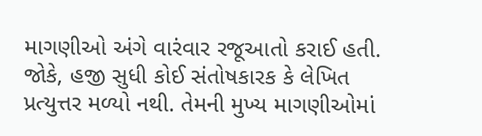માગણીઓ અંગે વારંવાર રજૂઆતો કરાઈ હતી. જોકે, હજી સુધી કોઈ સંતોષકારક કે લેખિત પ્રત્યુત્તર મળ્યો નથી. તેમની મુખ્ય માગણીઓમાં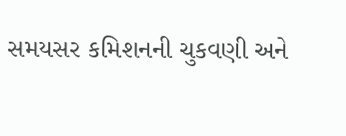સમયસર કમિશનની ચુકવણી અને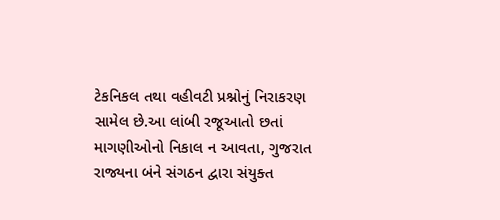ટેકનિકલ તથા વહીવટી પ્રશ્નોનું નિરાકરણ સામેલ છે.આ લાંબી રજૂઆતો છતાં માગણીઓનો નિકાલ ન આવતા, ગુજરાત રાજ્યના બંને સંગઠન દ્વારા સંયુક્ત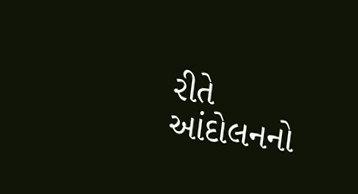રીતે આંદોલનનો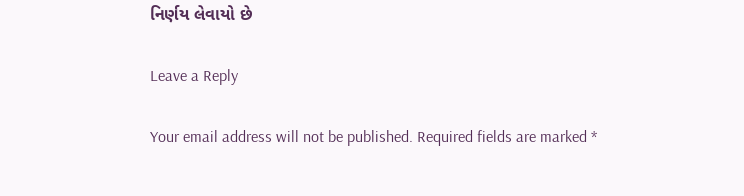નિર્ણય લેવાયો છે

Leave a Reply

Your email address will not be published. Required fields are marked *